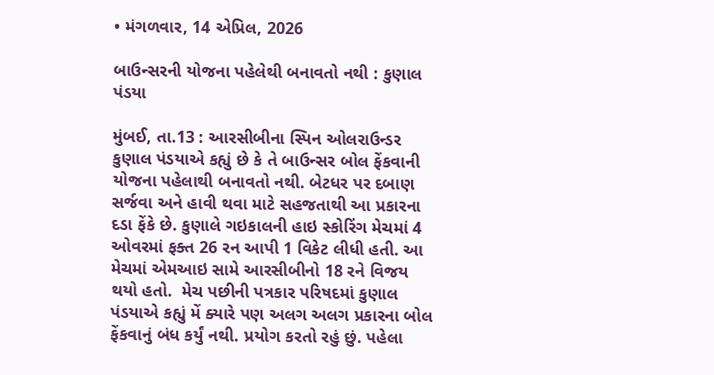• મંગળવાર, 14 એપ્રિલ, 2026

બાઉન્સરની યોજના પહેલેથી બનાવતો નથી : કુણાલ પંડયા

મુંબઈ, તા.13 : આરસીબીના સ્પિન ઓલરાઉન્ડર કુણાલ પંડયાએ કહ્યું છે કે તે બાઉન્સર બોલ ફેંકવાની યોજના પહેલાથી બનાવતો નથી. બેટધર પર દબાણ સર્જવા અને હાવી થવા માટે સહજતાથી આ પ્રકારના દડા ફેંકે છે. કુણાલે ગઇકાલની હાઇ સ્કોરિંગ મેચમાં 4 ઓવરમાં ફક્ત 26 રન આપી 1 વિકેટ લીધી હતી. આ મેચમાં એમઆઇ સામે આરસીબીનો 18 રને વિજય થયો હતો.  મેચ પછીની પત્રકાર પરિષદમાં કુણાલ પંડયાએ કહ્યું મેં ક્યારે પણ અલગ અલગ પ્રકારના બોલ ફેંકવાનું બંધ કર્યું નથી. પ્રયોગ કરતો રહું છું. પહેલા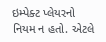ઇમ્પેક્ટ પ્લેયરનો નિયમ ન હતો. એટલે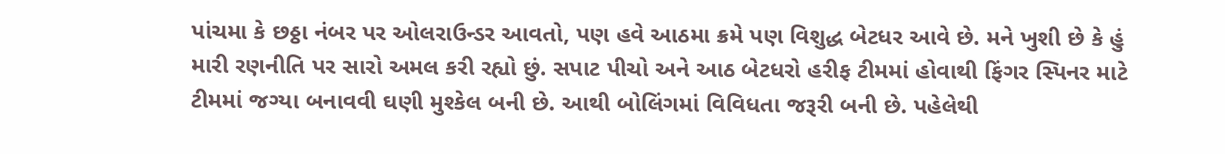પાંચમા કે છઠ્ઠા નંબર પર ઓલરાઉન્ડર આવતો, પણ હવે આઠમા ક્રમે પણ વિશુદ્ધ બેટધર આવે છે. મને ખુશી છે કે હું મારી રણનીતિ પર સારો અમલ કરી રહ્યો છું. સપાટ પીચો અને આઠ બેટધરો હરીફ ટીમમાં હોવાથી ફિંગર સ્પિનર માટે ટીમમાં જગ્યા બનાવવી ઘણી મુશ્કેલ બની છે. આથી બોલિંગમાં વિવિધતા જરૂરી બની છે. પહેલેથી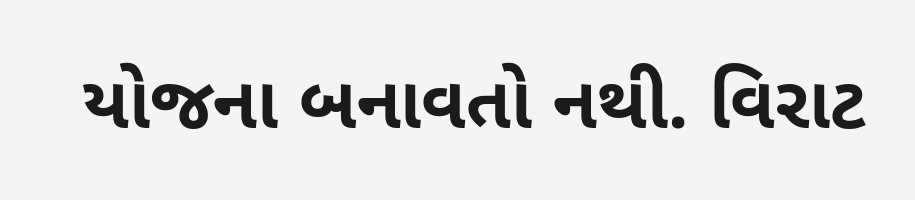યોજના બનાવતો નથી. વિરાટ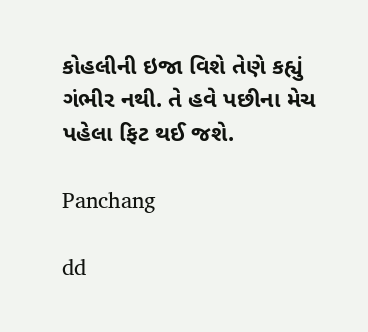કોહલીની ઇજા વિશે તેણે કહ્યું ગંભીર નથી. તે હવે પછીના મેચ પહેલા ફિટ થઈ જશે.

Panchang

dd